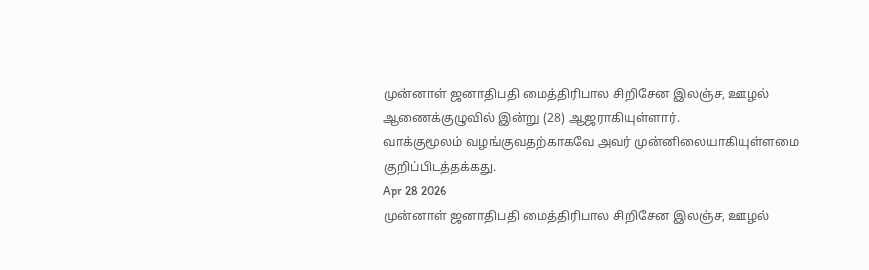முன்னாள் ஜனாதிபதி மைத்திரிபால சிறிசேன இலஞ்ச, ஊழல் ஆணைக்குழுவில் இன்று (28) ஆஜராகியுள்ளார்.
வாக்குமூலம் வழங்குவதற்காகவே அவர் முன்னிலையாகியுள்ளமை குறிப்பிடத்தக்கது.
Apr 28 2026
முன்னாள் ஜனாதிபதி மைத்திரிபால சிறிசேன இலஞ்ச, ஊழல்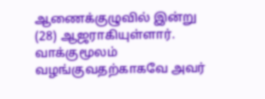ஆணைக்குழுவில் இன்று (28) ஆஜராகியுள்ளார்.
வாக்குமூலம் வழங்குவதற்காகவே அவர்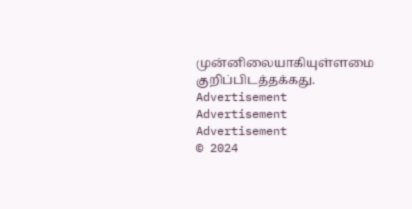முன்னிலையாகியுள்ளமை குறிப்பிடத்தக்கது.
Advertisement
Advertisement
Advertisement
© 2024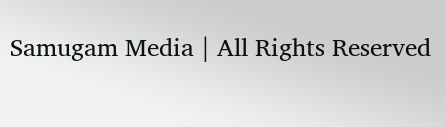Samugam Media | All Rights Reserved